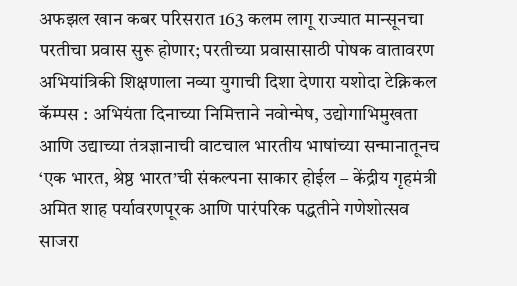अफझल खान कबर परिसरात 163 कलम लागू राज्यात मान्सूनचा परतीचा प्रवास सुरू होणार; परतीच्या प्रवासासाठी पोषक वातावरण अभियांत्रिकी शिक्षणाला नव्या युगाची दिशा देणारा यशोदा टेक्निकल कॅम्पस : अभियंता दिनाच्या निमित्ताने नवोन्मेष, उद्योगाभिमुखता आणि उद्याच्या तंत्रज्ञानाची वाटचाल भारतीय भाषांच्या सन्मानातूनच ‘एक भारत, श्रेष्ठ भारत’ची संकल्पना साकार होईल – केंद्रीय गृहमंत्री अमित शाह पर्यावरणपूरक आणि पारंपरिक पद्धतीने गणेशोत्सव साजरा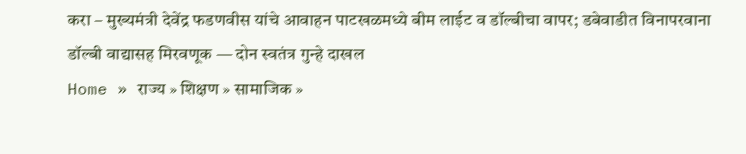करा – मुख्यमंत्री देवेंद्र फडणवीस यांचे आवाहन पाटखळमध्ये बीम लाईट व डॉल्बीचा वापर; डबेवाडीत विनापरवाना डॉल्बी वाद्यासह मिरवणूक — दोन स्वतंत्र गुन्हे दाखल
Home » राज्य » शिक्षण » सामाजिक »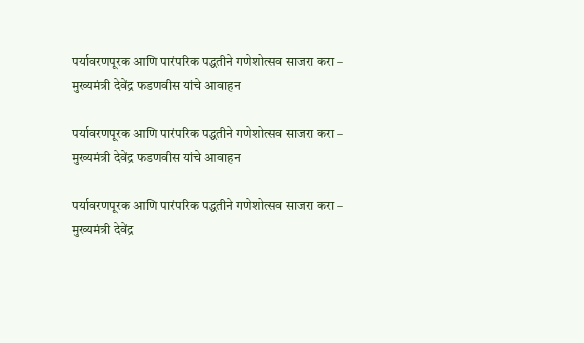पर्यावरणपूरक आणि पारंपरिक पद्धतीने गणेशोत्सव साजरा करा – मुख्यमंत्री देवेंद्र फडणवीस यांचे आवाहन

पर्यावरणपूरक आणि पारंपरिक पद्धतीने गणेशोत्सव साजरा करा – मुख्यमंत्री देवेंद्र फडणवीस यांचे आवाहन

पर्यावरणपूरक आणि पारंपरिक पद्धतीने गणेशोत्सव साजरा करा – मुख्यमंत्री देवेंद्र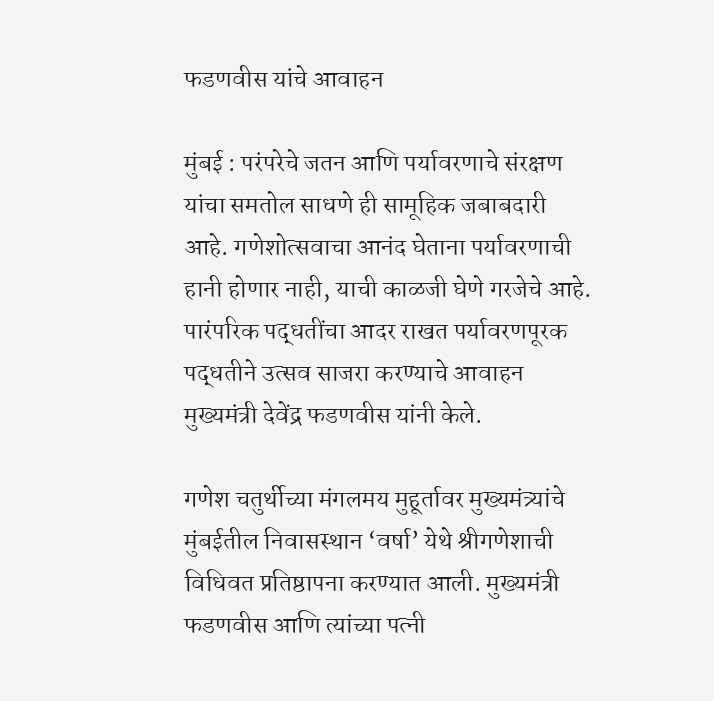फडणवीस यांचे आवाहन

मुंबई : परंपरेचे जतन आणि पर्यावरणाचे संरक्षण यांचा समतोल साधणे ही सामूहिक जबाबदारी आहे. गणेशोत्सवाचा आनंद घेताना पर्यावरणाची हानी होणार नाही, याची काळजी घेणे गरजेचे आहे. पारंपरिक पद्धतींचा आदर राखत पर्यावरणपूरक पद्धतीने उत्सव साजरा करण्याचे आवाहन मुख्यमंत्री देवेंद्र फडणवीस यांनी केले.

गणेश चतुर्थीच्या मंगलमय मुहूर्तावर मुख्यमंत्र्यांचे मुंबईतील निवासस्थान ‘वर्षा’ येथे श्रीगणेशाची विधिवत प्रतिष्ठापना करण्यात आली. मुख्यमंत्री फडणवीस आणि त्यांच्या पत्नी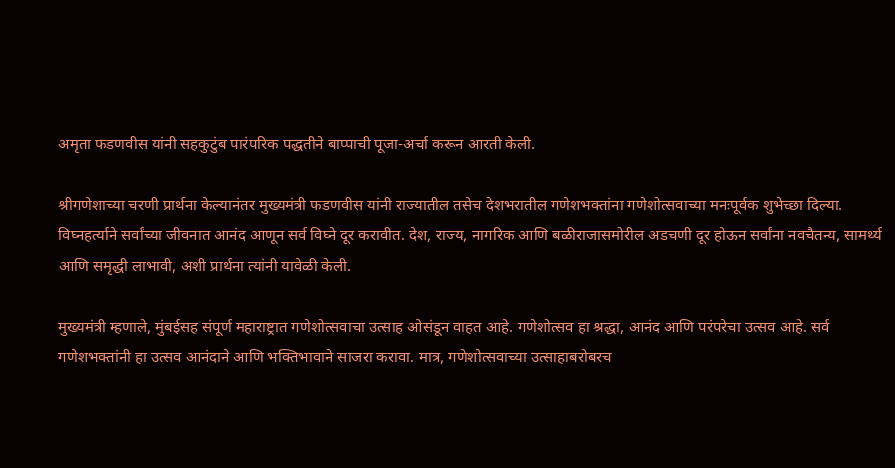अमृता फडणवीस यांनी सहकुटुंब पारंपरिक पद्धतीने बाप्पाची पूजा-अर्चा करून आरती केली.

श्रीगणेशाच्या चरणी प्रार्थना केल्यानंतर मुख्यमंत्री फडणवीस यांनी राज्यातील तसेच देशभरातील गणेशभक्तांना गणेशोत्सवाच्या मनःपूर्वक शुभेच्छा दिल्या. विघ्नहर्त्याने सर्वांच्या जीवनात आनंद आणून सर्व विघ्ने दूर करावीत. देश, राज्य, नागरिक आणि बळीराजासमोरील अडचणी दूर होऊन सर्वांना नवचैतन्य, सामर्थ्य आणि समृद्धी लाभावी, अशी प्रार्थना त्यांनी यावेळी केली.

मुख्यमंत्री म्हणाले, मुंबईसह संपूर्ण महाराष्ट्रात गणेशोत्सवाचा उत्साह ओसंडून वाहत आहे. गणेशोत्सव हा श्रद्धा, आनंद आणि परंपरेचा उत्सव आहे. सर्व गणेशभक्तांनी हा उत्सव आनंदाने आणि भक्तिभावाने साजरा करावा. मात्र, गणेशोत्सवाच्या उत्साहाबरोबरच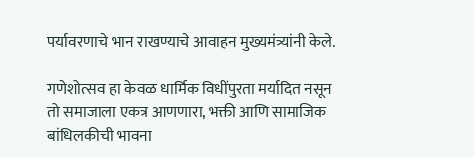पर्यावरणाचे भान राखण्याचे आवाहन मुख्यमंत्र्यांनी केले.

गणेशोत्सव हा केवळ धार्मिक विधींपुरता मर्यादित नसून तो समाजाला एकत्र आणणारा, भक्ती आणि सामाजिक बांधिलकीची भावना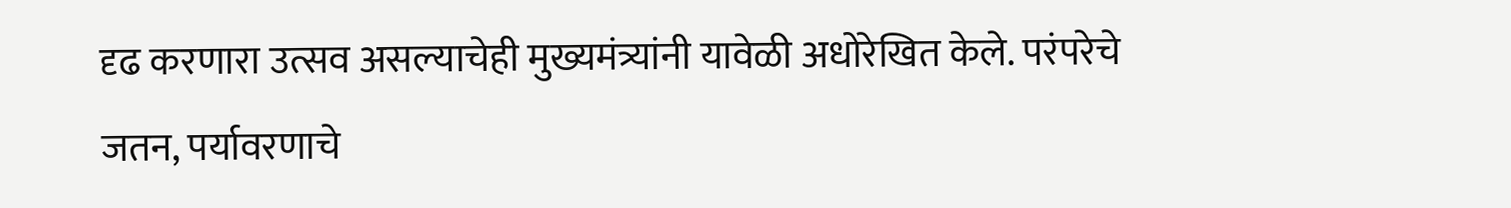दृढ करणारा उत्सव असल्याचेही मुख्यमंत्र्यांनी यावेळी अधोरेखित केले. परंपरेचे जतन, पर्यावरणाचे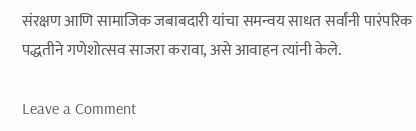संरक्षण आणि सामाजिक जबाबदारी यांचा समन्वय साधत सर्वांनी पारंपरिक पद्धतीने गणेशोत्सव साजरा करावा, असे आवाहन त्यांनी केले.

Leave a Comment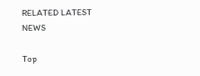RELATED LATEST NEWS

Top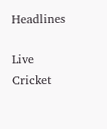Headlines

Live Cricket